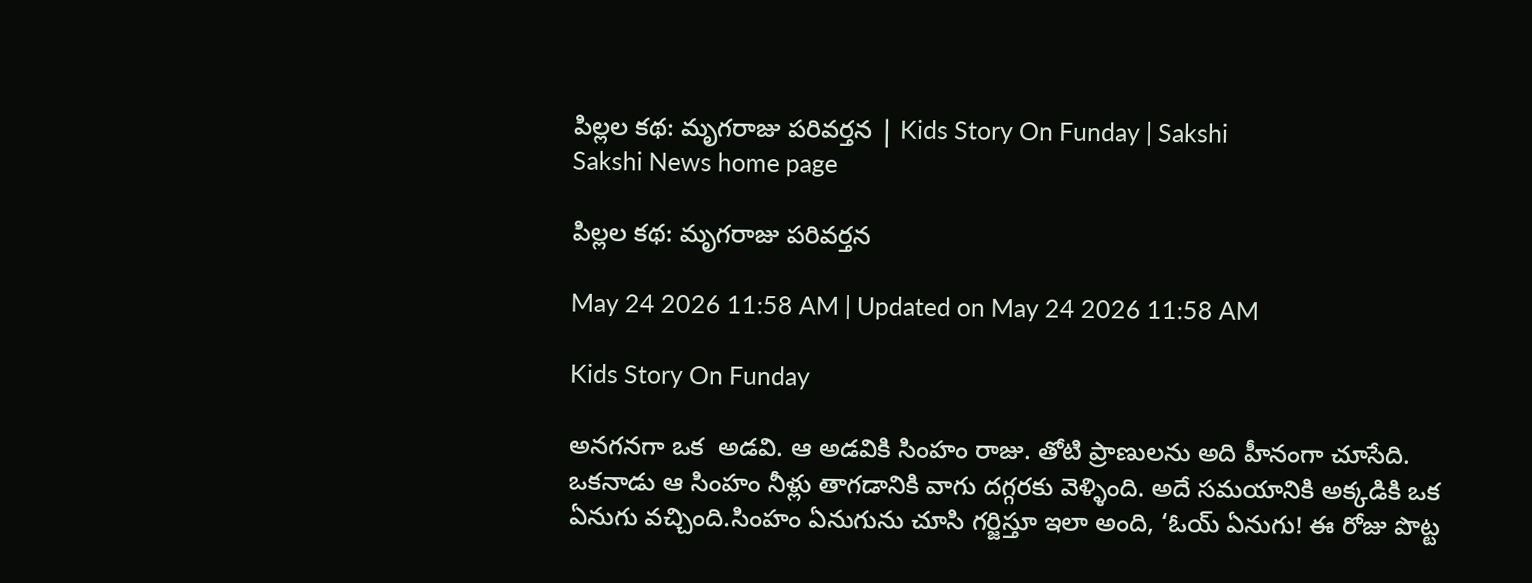పిల్లల కథ: మృగరాజు పరివర్తన | Kids Story On Funday | Sakshi
Sakshi News home page

పిల్లల కథ: మృగరాజు పరివర్తన

May 24 2026 11:58 AM | Updated on May 24 2026 11:58 AM

Kids Story On Funday

అనగనగా ఒక  అడవి. ఆ అడవికి సింహం రాజు. తోటి ప్రాణులను అది హీనంగా చూసేది. ఒకనాడు ఆ సింహం నీళ్లు తాగడానికి వాగు దగ్గరకు వెళ్ళింది. అదే సమయానికి అక్కడికి ఒక ఏనుగు వచ్చింది.సింహం ఏనుగును చూసి గర్జిస్తూ ఇలా అంది, ‘ఓయ్‌ ఏనుగు! ఈ రోజు పొట్ట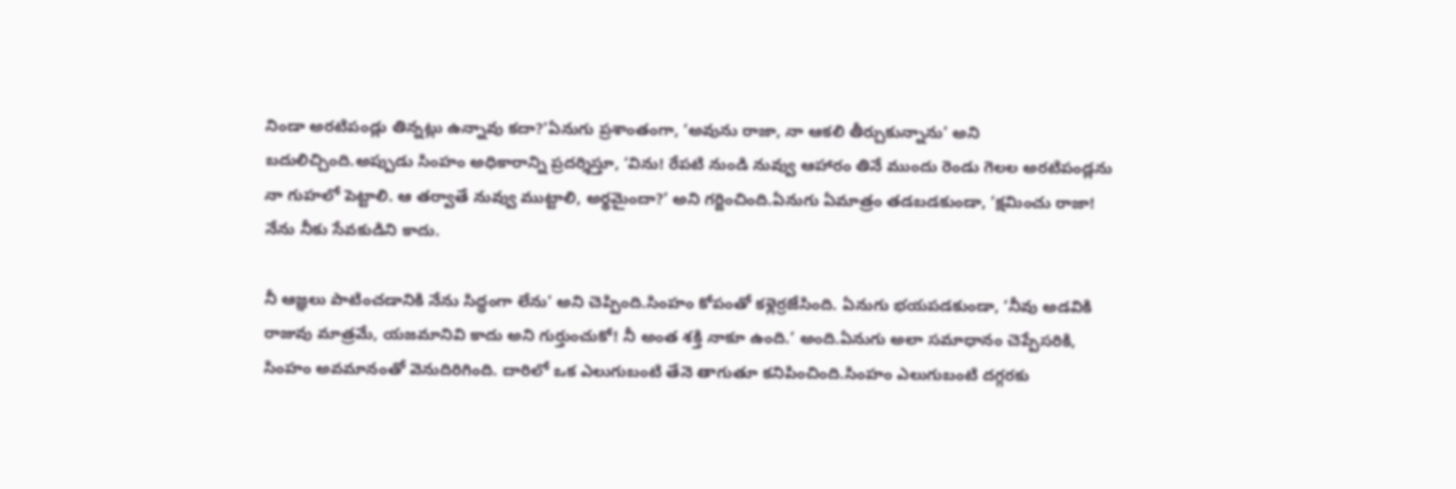నిండా అరటిపండ్లు తిన్నట్లు ఉన్నావు కదా?’ఏనుగు ప్రశాంతంగా, ‘అవును రాజా, నా ఆకలి తీర్చుకున్నాను’ అని బదులిచ్చింది.అప్పుడు సింహం అధికారాన్ని ప్రదర్శిస్తూ, ‘విను! రేపటి నుండి నువ్వు ఆహారం తినే ముందు రెండు గెలల అరటిపండ్లను నా గుహలో పెట్టాలి. ఆ తర్వాతే నువ్వు ముట్టాలి, అర్థమైందా?’ అని గర్జించింది.ఏనుగు ఏమాత్రం తడబడకుండా, ‘క్షమించు రాజా! నేను నీకు సేవకుడిని కాదు.

నీ ఆజ్ఞలు పాటించడానికి నేను సిద్ధంగా లేను’ అని చెప్పింది.సింహం కోపంతో కళ్లెర్రజేసింది. ఏనుగు భయపడకుండా, ‘నీవు అడవికి రాజువు మాత్రమే, యజమానివి కాదు అని గుర్తుంచుకో! నీ అంత శక్తి నాకూ ఉంది.’ అంది.ఏనుగు అలా సమాధానం చెప్పేసరికి, సింహం అవమానంతో వెనుదిరిగింది. దారిలో ఒక ఎలుగుబంటి తేనె తాగుతూ కనిపించింది.సింహం ఎలుగుబంటి దగ్గరకు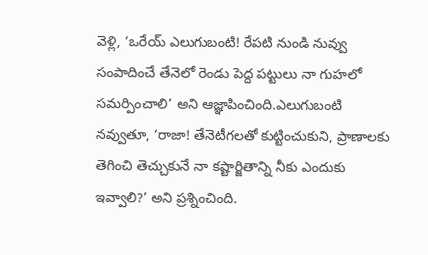వెళ్లి, ‘ఒరేయ్‌ ఎలుగుబంటి! రేపటి నుండి నువ్వు సంపాదించే తేనెలో రెండు పెద్ద పట్టులు నా గుహలో సమర్పించాలి’ అని ఆజ్ఞాపించింది.ఎలుగుబంటి నవ్వుతూ, ‘రాజా! తేనెటీగలతో కుట్టించుకుని, ప్రాణాలకు తెగించి తెచ్చుకునే నా కష్టార్జితాన్ని నీకు ఎందుకు ఇవ్వాలి?’ అని ప్రశ్నించింది.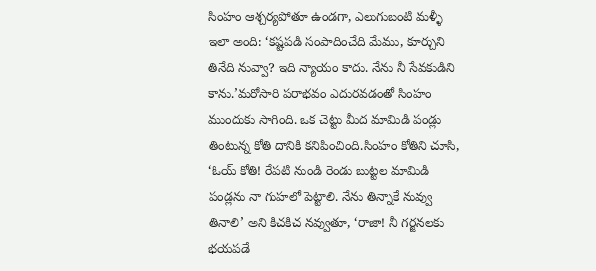సింహం ఆశ్చర్యపోతూ ఉండగా, ఎలుగుబంటి మళ్ళీ ఇలా అంది: ‘కష్టపడి సంపాదించేది మేము, కూర్చుని తినేది నువ్వా? ఇది న్యాయం కాదు. నేను నీ సేవకుడిని కాను.’మరోసారి పరాభవం ఎదురవడంతో సింహం ముందుకు సాగింది. ఒక చెట్టు మీద మామిడి పండ్లు తింటున్న కోతి దానికి కనిపించింది.సింహం కోతిని చూసి, ‘ఓయ్‌ కోతి! రేపటి నుండి రెండు బుట్టల మామిడి పండ్లను నా గుహలో పెట్టాలి. నేను తిన్నాకే నువ్వు తినాలి’ అని కిచకిచ నవ్వుతూ, ‘రాజా! నీ గర్జనలకు భయపడే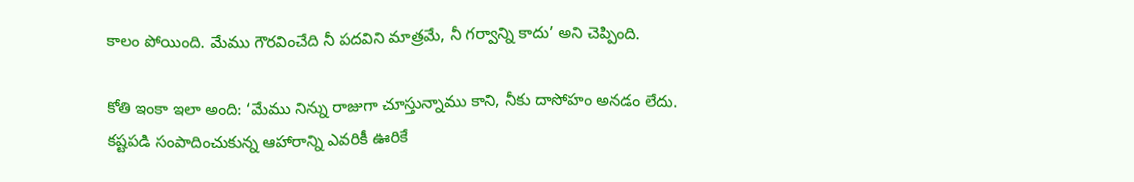కాలం పోయింది. మేము గౌరవించేది నీ పదవిని మాత్రమే, నీ గర్వాన్ని కాదు’ అని చెప్పింది.

కోతి ఇంకా ఇలా అంది: ‘మేము నిన్ను రాజుగా చూస్తున్నాము కాని, నీకు దాసోహం అనడం లేదు. కష్టపడి సంపాదించుకున్న ఆహారాన్ని ఎవరికీ ఊరికే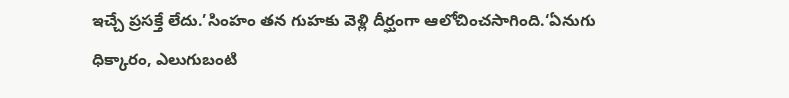ఇచ్చే ప్రసక్తే లేదు.’సింహం తన గుహకు వెళ్లి దీర్ఘంగా ఆలోచించసాగింది.‘ఏనుగు ధిక్కారం, ఎలుగుబంటి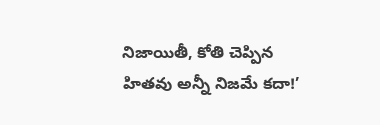నిజాయితీ, కోతి చెప్పిన హితవు అన్నీ నిజమే కదా!’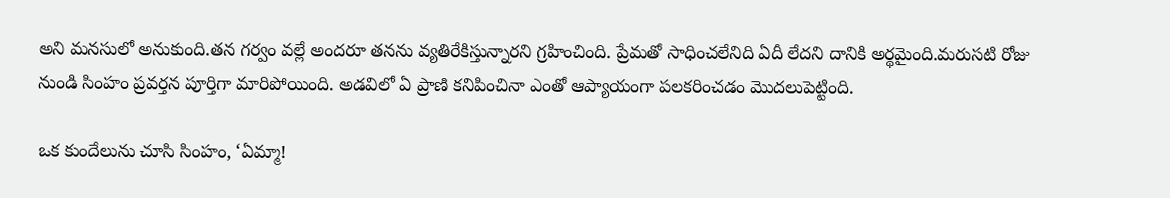అని మనసులో అనుకుంది.తన గర్వం వల్లే అందరూ తనను వ్యతిరేకిస్తున్నారని గ్రహించింది. ప్రేమతో సాధించలేనిది ఏదీ లేదని దానికి అర్థమైంది.మరుసటి రోజు నుండి సింహం ప్రవర్తన పూర్తిగా మారిపోయింది. అడవిలో ఏ ప్రాణి కనిపించినా ఎంతో ఆప్యాయంగా పలకరించడం మొదలుపెట్టింది.

ఒక కుందేలును చూసి సింహం, ‘ఏమ్మా!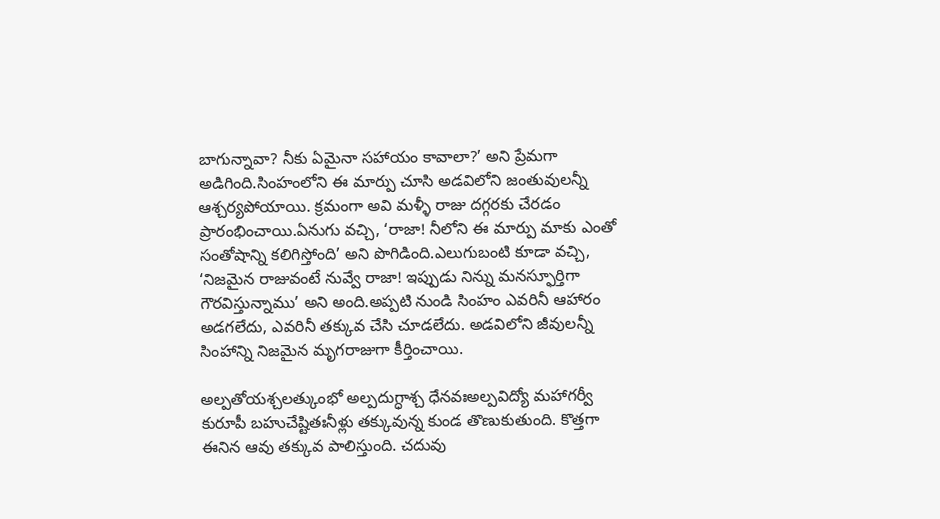బాగున్నావా? నీకు ఏమైనా సహాయం కావాలా?’ అని ప్రేమగా అడిగింది.సింహంలోని ఈ మార్పు చూసి అడవిలోని జంతువులన్నీ ఆశ్చర్యపోయాయి. క్రమంగా అవి మళ్ళీ రాజు దగ్గరకు చేరడం ప్రారంభించాయి.ఏనుగు వచ్చి, ‘రాజా! నీలోని ఈ మార్పు మాకు ఎంతో సంతోషాన్ని కలిగిస్తోంది’ అని పొగిడింది.ఎలుగుబంటి కూడా వచ్చి, ‘నిజమైన రాజువంటే నువ్వే రాజా! ఇప్పుడు నిన్ను మనస్ఫూర్తిగా గౌరవిస్తున్నాము’ అని అంది.అప్పటి నుండి సింహం ఎవరినీ ఆహారం అడగలేదు, ఎవరినీ తక్కువ చేసి చూడలేదు. అడవిలోని జీవులన్నీ సింహాన్ని నిజమైన మృగరాజుగా కీర్తించాయి.

అల్పతోయశ్చలత్కుంభో అల్పదుగ్ధాశ్చ ధేనవఃఅల్పవిద్యో మహాగర్వీ కురూపీ బహుచేష్టితఃనీళ్లు తక్కువున్న కుండ తొణుకుతుంది. కొత్తగా ఈనిన ఆవు తక్కువ పాలిస్తుంది. చదువు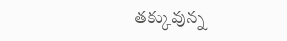తక్కువున్న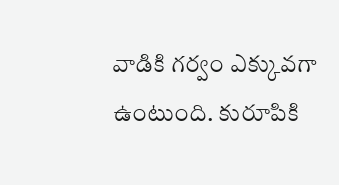వాడికి గర్వం ఎక్కువగా ఉంటుంది. కురూపికి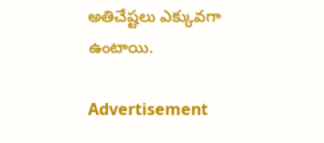అతిచేష్టలు ఎక్కువగా ఉంటాయి.

Advertisement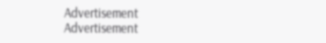Advertisement
Advertisement